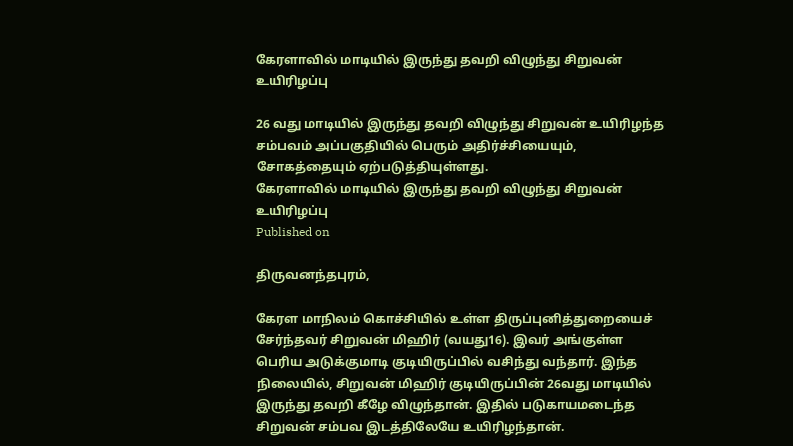கேரளாவில் மாடியில் இருந்து தவறி விழுந்து சிறுவன் உயிரிழப்பு

26 வது மாடியில் இருந்து தவறி விழுந்து சிறுவன் உயிரிழந்த சம்பவம் அப்பகுதியில் பெரும் அதிர்ச்சியையும், சோகத்தையும் ஏற்படுத்தியுள்ளது.
கேரளாவில் மாடியில் இருந்து தவறி விழுந்து சிறுவன் உயிரிழப்பு
Published on

திருவனந்தபுரம்,

கேரள மாநிலம் கொச்சியில் உள்ள திருப்புனித்துறையைச் சேர்ந்தவர் சிறுவன் மிஹிர் (வயது16). இவர் அங்குள்ள பெரிய அடுக்குமாடி குடியிருப்பில் வசிந்து வந்தார். இந்த நிலையில், சிறுவன் மிஹிர் குடியிருப்பின் 26வது மாடியில் இருந்து தவறி கீழே விழுந்தான். இதில் படுகாயமடைந்த சிறுவன் சம்பவ இடத்திலேயே உயிரிழந்தான்.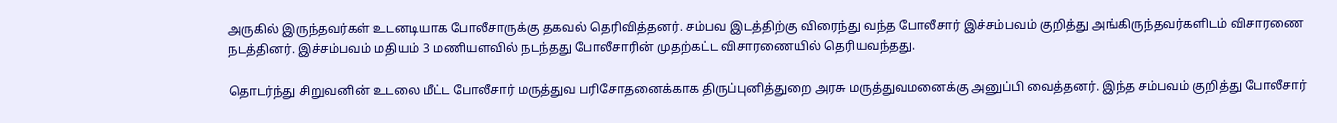அருகில் இருந்தவர்கள் உடனடியாக போலீசாருக்கு தகவல் தெரிவித்தனர். சம்பவ இடத்திற்கு விரைந்து வந்த போலீசார் இச்சம்பவம் குறித்து அங்கிருந்தவர்களிடம் விசாரணை நடத்தினர். இச்சம்பவம் மதியம் 3 மணியளவில் நடந்தது போலீசாரின் முதற்கட்ட விசாரணையில் தெரியவந்தது.

தொடர்ந்து சிறுவனின் உடலை மீட்ட போலீசார் மருத்துவ பரிசோதனைக்காக திருப்புனித்துறை அரசு மருத்துவமனைக்கு அனுப்பி வைத்தனர். இந்த சம்பவம் குறித்து போலீசார்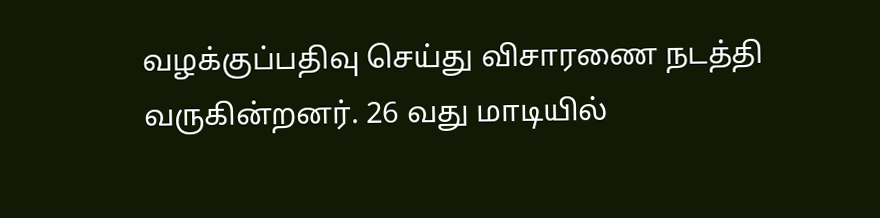வழக்குப்பதிவு செய்து விசாரணை நடத்தி வருகின்றனர். 26 வது மாடியில்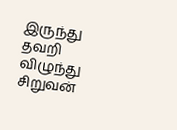இருந்து தவறி விழுந்து சிறுவன்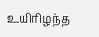உயிரிழந்த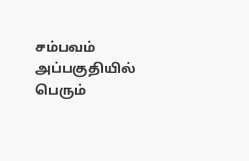சம்பவம் அப்பகுதியில் பெரும்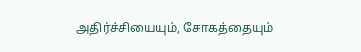அதிர்ச்சியையும், சோகத்தையும்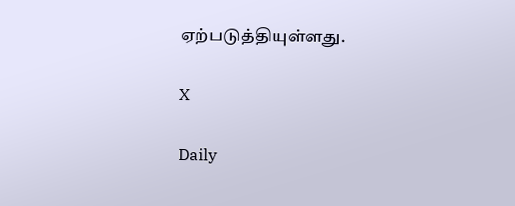ஏற்படுத்தியுள்ளது.

X

Daily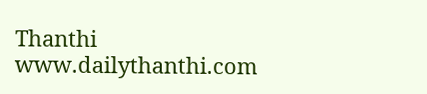Thanthi
www.dailythanthi.com